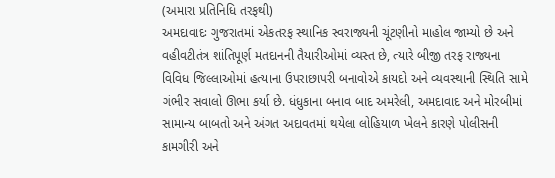(અમારા પ્રતિનિધિ તરફથી)
અમદાવાદઃ ગુજરાતમાં એકતરફ સ્થાનિક સ્વરાજ્યની ચૂંટણીનો માહોલ જામ્યો છે અને વહીવટીતંત્ર શાંતિપૂર્ણ મતદાનની તૈયારીઓમાં વ્યસ્ત છે, ત્યારે બીજી તરફ રાજ્યના વિવિધ જિલ્લાઓમાં હત્યાના ઉપરાછાપરી બનાવોએ કાયદો અને વ્યવસ્થાની સ્થિતિ સામે ગંભીર સવાલો ઊભા કર્યા છે. ધંધુકાના બનાવ બાદ અમરેલી, અમદાવાદ અને મોરબીમાં સામાન્ય બાબતો અને અંગત અદાવતમાં થયેલા લોહિયાળ ખેલને કારણે પોલીસની કામગીરી અને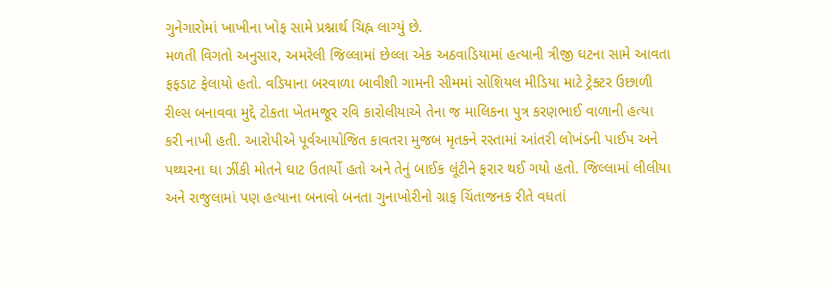ગુનેગારોમાં ખાખીના ખોફ સામે પ્રશ્નાર્થ ચિહ્ન લાગ્યું છે.
મળતી વિગતો અનુસાર, અમરેલી જિલ્લામાં છેલ્લા એક અઠવાડિયામાં હત્યાની ત્રીજી ઘટના સામે આવતા ફફડાટ ફેલાયો હતો. વડિયાના બરવાળા બાવીશી ગામની સીમમાં સોશિયલ મીડિયા માટે ટ્રેક્ટર ઉછાળી રીલ્સ બનાવવા મુદ્દે ટોકતા ખેતમજૂર રવિ કારોલીયાએ તેના જ માલિકના પુત્ર કરણભાઈ વાળાની હત્યા કરી નાખી હતી. આરોપીએ પૂર્વઆયોજિત કાવતરા મુજબ મૃતકને રસ્તામાં આંતરી લોખંડની પાઈપ અને પથ્થરના ઘા ઝીંકી મોતને ઘાટ ઉતાર્યો હતો અને તેનું બાઈક લૂંટીને ફરાર થઈ ગયો હતો. જિલ્લામાં લીલીયા અને રાજુલામાં પણ હત્યાના બનાવો બનતા ગુનાખોરીનો ગ્રાફ ચિંતાજનક રીતે વધતાં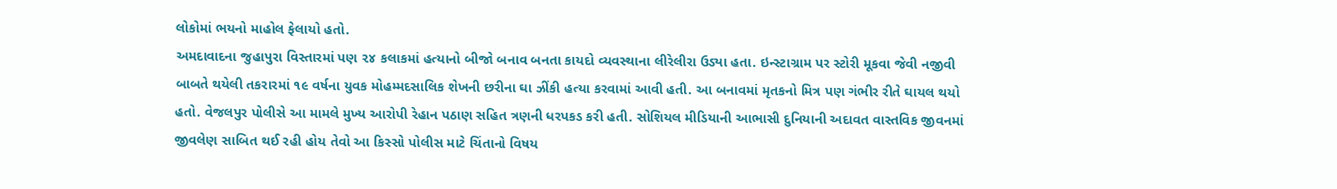લોકોમાં ભયનો માહોલ ફેલાયો હતો.
અમદાવાદના જુહાપુરા વિસ્તારમાં પણ ૨૪ કલાકમાં હત્યાનો બીજો બનાવ બનતા કાયદો વ્યવસ્થાના લીરેલીરા ઉડ્યા હતા. ઇન્સ્ટાગ્રામ પર સ્ટોરી મૂકવા જેવી નજીવી બાબતે થયેલી તકરારમાં ૧૯ વર્ષના યુવક મોહમ્મદસાલિક શેખની છરીના ઘા ઝીંકી હત્યા કરવામાં આવી હતી. આ બનાવમાં મૃતકનો મિત્ર પણ ગંભીર રીતે ઘાયલ થયો હતો. વેજલપુર પોલીસે આ મામલે મુખ્ય આરોપી રેહાન પઠાણ સહિત ત્રણની ધરપકડ કરી હતી. સોશિયલ મીડિયાની આભાસી દુનિયાની અદાવત વાસ્તવિક જીવનમાં જીવલેણ સાબિત થઈ રહી હોય તેવો આ કિસ્સો પોલીસ માટે ચિંતાનો વિષય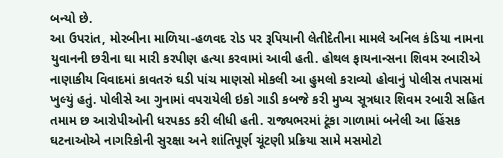બન્યો છે.
આ ઉપરાંત, મોરબીના માળિયા-હળવદ રોડ પર રૂપિયાની લેતીદેતીના મામલે અનિલ કંડિયા નામના યુવાનની છરીના ઘા મારી કરપીણ હત્યા કરવામાં આવી હતી. હોથલ ફાયનાન્સના શિવમ રબારીએ નાણાકીય વિવાદમાં કાવતરું ઘડી પાંચ માણસો મોકલી આ હુમલો કરાવ્યો હોવાનું પોલીસ તપાસમાં ખુલ્યું હતું. પોલીસે આ ગુનામાં વપરાયેલી ઇકો ગાડી કબજે કરી મુખ્ય સૂત્રધાર શિવમ રબારી સહિત તમામ છ આરોપીઓની ધરપકડ કરી લીધી હતી. રાજ્યભરમાં ટૂંકા ગાળામાં બનેલી આ હિંસક ઘટનાઓએ નાગરિકોની સુરક્ષા અને શાંતિપૂર્ણ ચૂંટણી પ્રક્રિયા સામે મસમોટો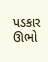પડકાર ઊભો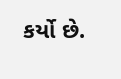કર્યો છે.